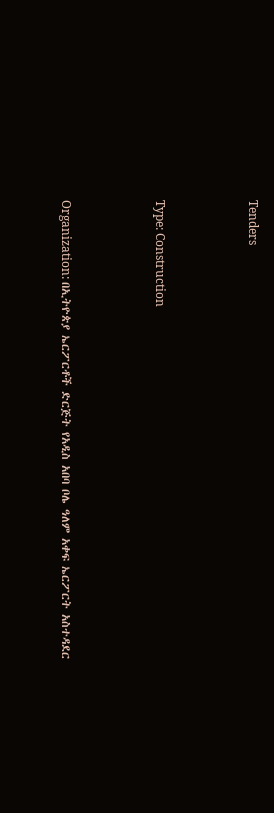Tenders



Type: Construction



Organization: በኢትዮጵያ ኤርፖርቶች ድርጅት የአዲስ አበባ ቦሌ ዓለም አቀፍ ኤርፖርት አስተዳደር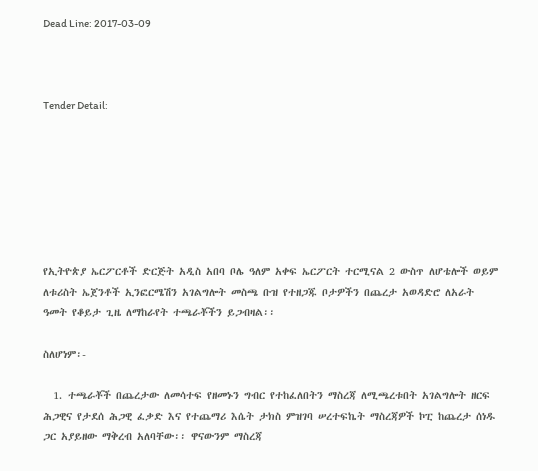Dead Line: 2017-03-09



Tender Detail:







የኢትዮጵያ ኤርፖርቶች ድርጅት አዲስ አበባ ቦሌ ዓለም አቀፍ ኤርፖርት ተርሚናል 2 ውስጥ ለሆቴሎች ወይም ለቱሪስት ኤጀንቶች ኢንፎርሜሽን አገልግሎት መስጫ ቡዝ የተዘጋጁ ቦታዎችን በጨረታ አወዳድሮ ለአራት ዓመት የቆይታ ጊዜ ለማከራየት ተጫራቾችን ይጋብዛል፡፡

ስለሆነም፡-

  1. ተጫራቾች በጨረታው ለመሳተፍ የዘመኑን ግብር የተከፈለበትን ማስረጃ ለሚጫረቱበት አገልግሎት ዘርፍ ሕጋዊና የታደሰ ሕጋዊ ፈቃድ እና የተጨማሪ እሴት ታክስ ምዝገባ ሠረተፍኬት ማስረጃዎች ኮፒ ከጨረታ ሰነዱ ጋር አያይዘው ማቅረብ አለባቸው፡፡ ዋናውንም ማስረጃ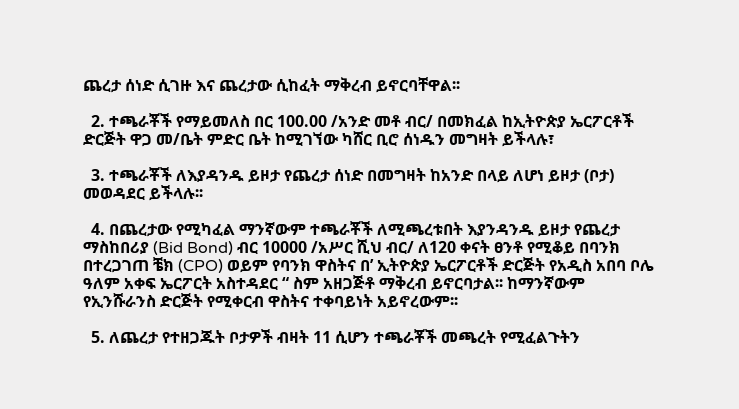ጨረታ ሰነድ ሲገዙ እና ጨረታው ሲከፈት ማቅረብ ይኖርባቸዋል፡፡

  2. ተጫራቾች የማይመለስ በር 100.00 /አንድ መቶ ብር/ በመክፈል ከኢትዮጵያ ኤርፖርቶች ድርጅት ዋጋ መ/ቤት ምድር ቤት ከሚገኘው ካሸር ቢሮ ሰነዱን መግዛት ይችላሉ፣

  3. ተጫራቾች ለእያዳንዱ ይዞታ የጨረታ ሰነድ በመግዛት ከአንድ በላይ ለሆነ ይዞታ (ቦታ) መወዳደር ይችላሉ፡፡

  4. በጨረታው የሚካፈል ማንኛውም ተጫራቾች ለሚጫረቱበት እያንዳንዱ ይዞታ የጨረታ ማስከበሪያ (Bid Bond) ብር 10000 /አሥር ሺህ ብር/ ለ120 ቀናት ፀንቶ የሚቆይ በባንክ በተረጋገጠ ቼክ (CPO) ወይም የባንክ ዋስትና በ’ ኢትዮጵያ ኤርፖርቶች ድርጅት የአዲስ አበባ ቦሌ ዓለም አቀፍ ኤርፖርት አስተዳደር “ ስም አዘጋጅቶ ማቅረብ ይኖርባታል፡፡ ከማንኛውም የኢንሹራንስ ድርጅት የሚቀርብ ዋስትና ተቀባይነት አይኖረውም፡፡

  5. ለጨረታ የተዘጋጁት ቦታዎች ብዛት 11 ሲሆን ተጫራቾች መጫረት የሚፈልጉትን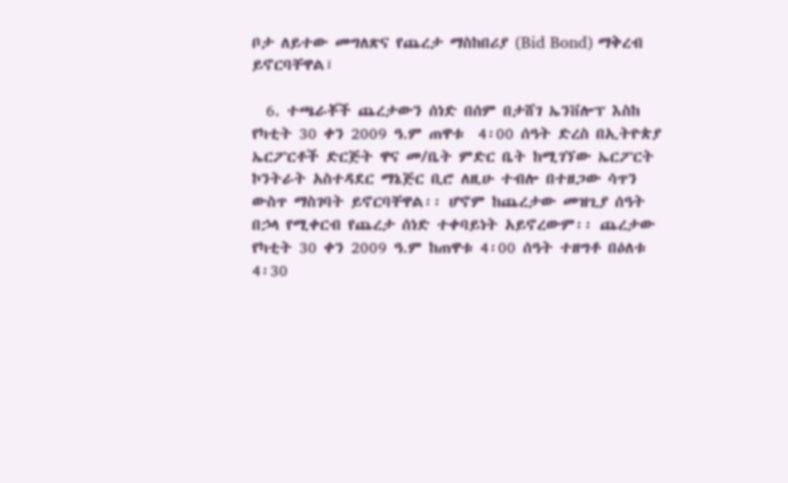ቦታ ለይተው መግለጽና የጨረታ ማስከበሪያ (Bid Bond) ማቅረብ ይኖርባቸዋል፣

  6. ተጫራቾች ጨረታውን ሰነድ በሰም በታሸገ ኤንቨሎፕ እስከ የካቲት 30 ቀን 2009 ዓ.ም ጠዋቱ  4፡00 ሰዓት ድረስ በኢትዮጵያ ኤርፖርቶች ድርጅት ዋና መ/ቤት ምድር ቤት ከሚገኘው ኤርፖርት ኮንትራት አስተዳደር ማኔጅር ቢሮ ለዚሁ ተብሎ በተዘጋው ሳጥን ውስጥ ማስገባት ይኖርባቸዋል፡፡ ሆኖም ከጨረታው መዝጊያ ሰዓት በኃላ የሚቀርብ የጨረታ ሰነድ ተቀባይነት አይኖረውም፡፡ ጨረታው የካቲት 30 ቀን 2009 ዓ.ም ከጠዋቱ 4፡00 ሰዓት ተዘግቶ በዕለቱ 4፡30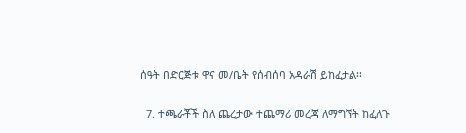ሰዓት በድርጅቱ ዋና መ/ቤት የሰብሰባ አዳራሽ ይከፈታል፡፡

  7. ተጫራቾች ስለ ጨረታው ተጨማሪ መረጃ ለማግኘት ከፈለጉ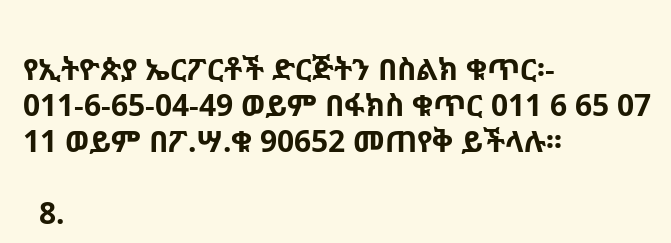የኢትዮጵያ ኤርፖርቶች ድርጅትን በስልክ ቁጥር፡- 011-6-65-04-49 ወይም በፋክስ ቁጥር 011 6 65 07 11 ወይም በፖ.ሣ.ቁ 90652 መጠየቅ ይችላሉ፡፡

  8.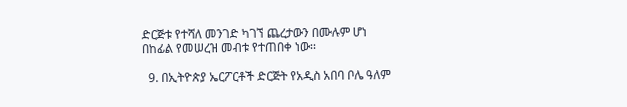ድርጅቱ የተሻለ መንገድ ካገኘ ጨረታውን በሙሉም ሆነ በከፊል የመሠረዝ መብቱ የተጠበቀ ነው፡፡

  9. በኢትዮጵያ ኤርፖርቶች ድርጅት የአዲስ አበባ ቦሌ ዓለም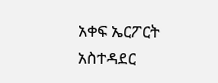አቀፍ ኤርፖርት አስተዳደር